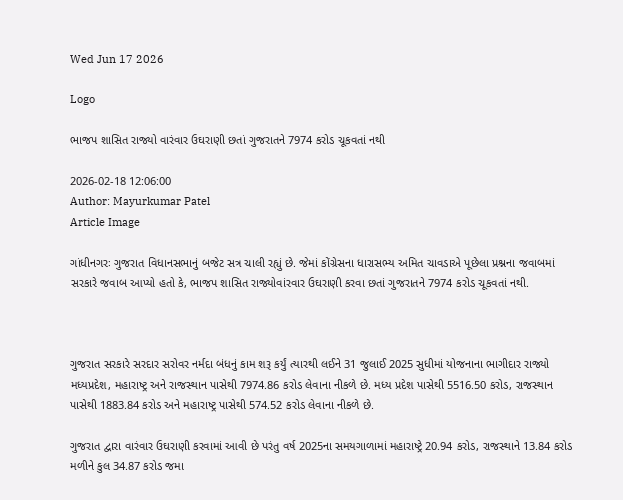Wed Jun 17 2026

Logo

ભાજપ શાસિત રાજ્યો વારંવાર ઉઘરાણી છતાં ગુજરાતને 7974 કરોડ ચૂકવતાં નથી

2026-02-18 12:06:00
Author: Mayurkumar Patel
Article Image

ગાંધીનગરઃ ગુજરાત વિધાનસભાનું બજેટ સત્ર ચાલી રહ્યું છે. જેમાં કોંગ્રેસના ધારાસભ્ય અમિત ચાવડાએ પૂછેલા પ્રશ્નના જવાબમાં સરકારે જવાબ આપ્યો હતો કે, ભાજપ શાસિત રાજ્યોવાંરવાર ઉઘરાણી કરવા છતાં ગુજરાતને 7974 કરોડ ચૂકવતાં નથી.



ગુજરાત સરકારે સરદાર સરોવર નર્મદા બંધનું કામ શરૂ કર્યું ત્યારથી લઈને 31 જુલાઈ 2025 સુધીમાં યોજનાના ભાગીદાર રાજ્યો મધ્યપ્રદેશ, મહારાષ્ટ્ર અને રાજસ્થાન પાસેથી 7974.86 કરોડ લેવાના નીકળે છે. મધ્ય પ્રદેશ પાસેથી 5516.50 કરોડ, રાજસ્થાન પાસેથી 1883.84 કરોડ અને મહારાષ્ટ્ર પાસેથી 574.52 કરોડ લેવાના નીકળે છે.

ગુજરાત દ્વારા વારંવાર ઉઘરાણી કરવામાં આવી છે પરંતુ વર્ષ 2025ના સમયગાળામાં મહારાષ્ટ્રે 20.94 કરોડ, રાજસ્થાને 13.84 કરોડ મળીને કુલ 34.87 કરોડ જમા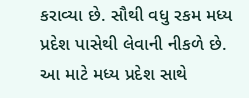કરાવ્યા છે. સૌથી વધુ રકમ મધ્ય પ્રદેશ પાસેથી લેવાની નીકળે છે.  આ માટે મધ્ય પ્રદેશ સાથે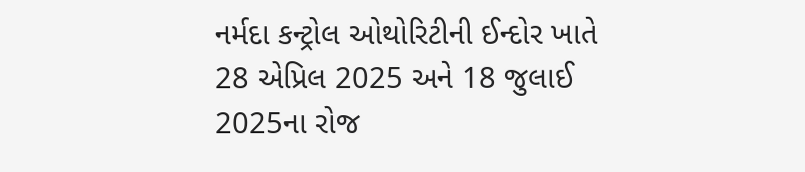નર્મદા કન્ટ્રોલ ઓથોરિટીની ઈન્દોર ખાતે 28 એપ્રિલ 2025 અને 18 જુલાઈ 2025ના રોજ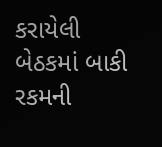કરાયેલી બેઠકમાં બાકી રકમની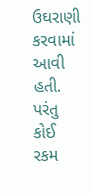ઉઘરાણી કરવામાં આવી હતી. પરંતુ કોઈ રકમ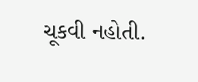ચૂકવી નહોતી.